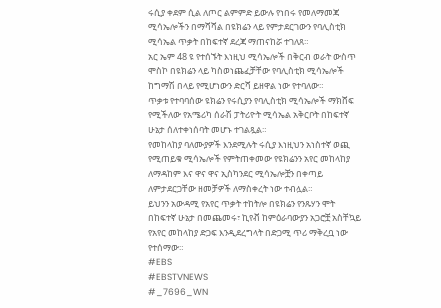ሩሲያ ቀደም ሲል ለጦር ልምምድ ይውሉ የነበሩ የመለማመጃ ሚሳኤሎችን በማሻሻል በዩክሬን ላይ የምታደርገውን የባሊስቲክ ሚሳኤል ጥቃት በከፍተኛ ደረጃ ማጠናከሯ ተገለጸ።
አር ኤም 48 ዩ የተሰኙት እነዚህ ሚሳኤሎች በቅርብ ወራት ውስጥ ሞስኮ በዩክሬን ላይ ካስወነጨፈቻቸው የባሊስቲክ ሚሳኤሎች ከግማሽ በላይ የሚሆነውን ድርሻ ይዘዋል ነው የተባለው።
ጥቃቱ የተባባሰው ዩክሬን የሩሲያን የባሊስቲክ ሚሳኤሎች ማክሸፍ የሚችለው የአሜሪካ ሰራሽ ፓትሪዮት ሚሳኤል አቅርቦት በከፍተኛ ሁኔታ ሰለተቀነሰባት መሆኑ ተገልጿል።
የመከላከያ ባለሙያዎች እንደሚሉት ሩሲያ እነዚህን አነስተኛ ወጪ የሚጠይቁ ሚሳኤሎች የምትጠቀመው የዩክሬንን አየር መከላከያ ለማዳከም እና ዋና ዋና ኢስካንደር ሚሳኤሎቿን በቀጣይ ለምታደርጋቸው ዘመቻዎች ለማስቀረት ነው ተብሏል።
ይህንን አውዳሚ የአየር ጥቃት ተከትሎ በዩክሬን የንጹሃን ሞት በከፍተኛ ሁኔታ በመጨመሩ፣ ኪየቭ ከምዕራባውያን አጋሮቿ አስቸኳይ የአየር መከላከያ ድጋፍ እንዲደረግላት በድጋሚ ጥሪ ማቅረቧ ነው የተሰማው።
#EBS
#EBSTVNEWS
#_7696_WN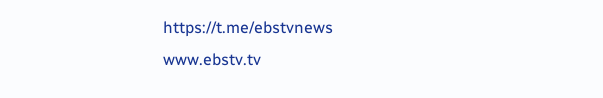https://t.me/ebstvnews
www.ebstv.tv